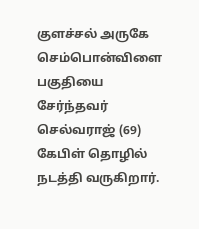குளச்சல் அருகே செம்பொன்விளை பகுதியை சேர்ந்தவர் செல்வராஜ் (69) கேபிள் தொழில் நடத்தி வருகிறார்.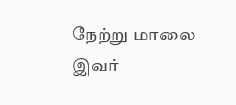நேற்று மாலை இவர்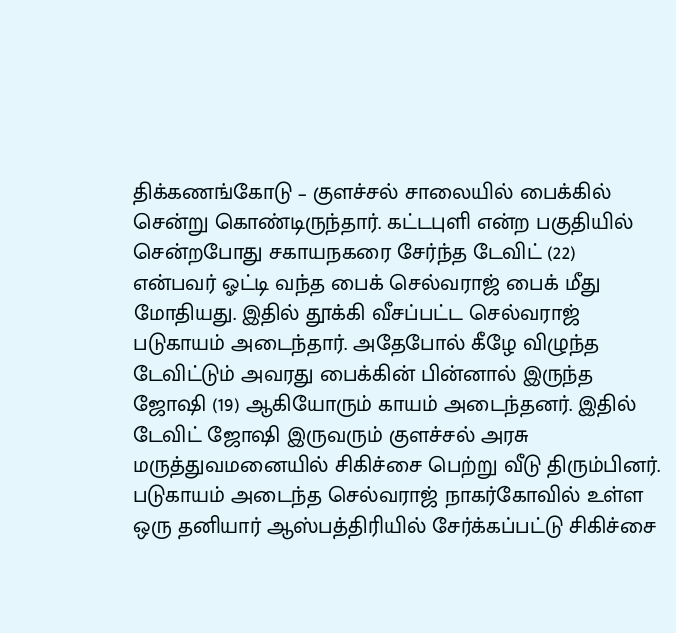திக்கணங்கோடு – குளச்சல் சாலையில் பைக்கில் சென்று கொண்டிருந்தார். கட்டபுளி என்ற பகுதியில் சென்றபோது சகாயநகரை சேர்ந்த டேவிட் (22) என்பவர் ஓட்டி வந்த பைக் செல்வராஜ் பைக் மீது மோதியது. இதில் தூக்கி வீசப்பட்ட செல்வராஜ் படுகாயம் அடைந்தார். அதேபோல் கீழே விழுந்த டேவிட்டும் அவரது பைக்கின் பின்னால் இருந்த ஜோஷி (19) ஆகியோரும் காயம் அடைந்தனர். இதில் டேவிட் ஜோஷி இருவரும் குளச்சல் அரசு மருத்துவமனையில் சிகிச்சை பெற்று வீடு திரும்பினர். படுகாயம் அடைந்த செல்வராஜ் நாகர்கோவில் உள்ள ஒரு தனியார் ஆஸ்பத்திரியில் சேர்க்கப்பட்டு சிகிச்சை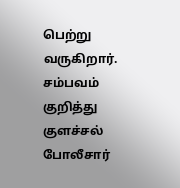பெற்று வருகிறார். சம்பவம் குறித்து குளச்சல் போலீசார்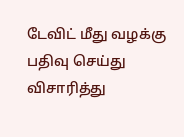டேவிட் மீது வழக்கு பதிவு செய்து விசாரித்து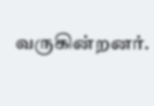வருகின்றனர்.